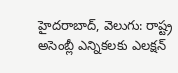హైదరాబాద్, వెలుగు: రాష్ట్ర అసెంబ్లీ ఎన్నికలకు ఎలక్షన్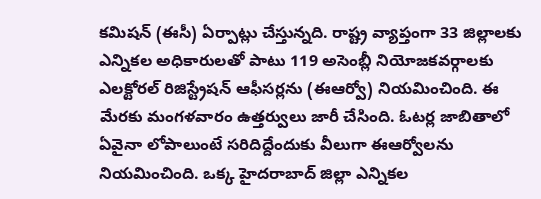కమిషన్ (ఈసీ) ఏర్పాట్లు చేస్తున్నది. రాష్ట్ర వ్యాప్తంగా 33 జిల్లాలకు ఎన్నికల అధికారులతో పాటు 119 అసెంబ్లీ నియోజకవర్గాలకు ఎలక్టోరల్ రిజిస్ట్రేషన్ ఆఫీసర్లను (ఈఆర్వో) నియమించింది. ఈ మేరకు మంగళవారం ఉత్తర్వులు జారీ చేసింది. ఓటర్ల జాబితాలో ఏవైనా లోపాలుంటే సరిదిద్దేందుకు వీలుగా ఈఆర్వోలను నియమించింది. ఒక్క హైదరాబాద్ జిల్లా ఎన్నికల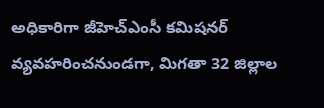అధికారిగా జీహెచ్ఎంసీ కమిషనర్ వ్యవహరించనుండగా, మిగతా 32 జిల్లాల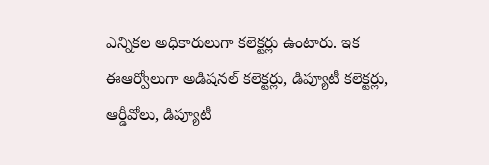ఎన్నికల అధికారులుగా కలెక్టర్లు ఉంటారు. ఇక ఈఆర్వోలుగా అడిషనల్ కలెక్టర్లు, డిప్యూటీ కలెక్టర్లు, ఆర్డీవోలు, డిప్యూటీ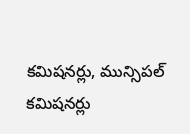కమిషనర్లు, మున్సిపల్ కమిషనర్లు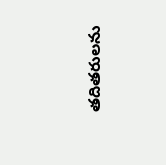తదితరులను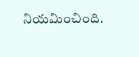నియమించింది.